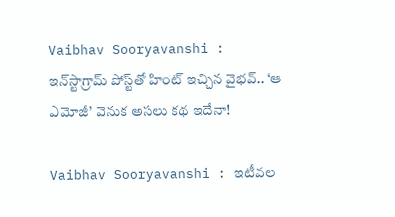Vaibhav Sooryavanshi : ఇన్‌స్టాగ్రామ్ పోస్ట్‌తో హింట్ ఇచ్చిన వైభవ్.. ‘ఆ ఎమోజీ’ వెనుక అసలు కథ ఇదేనా!

Vaibhav Sooryavanshi : ఇటీవల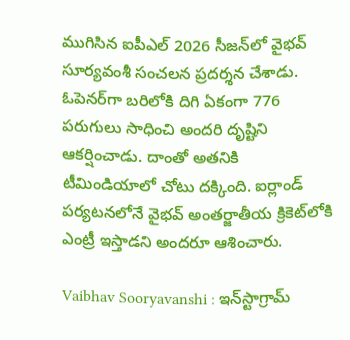ముగిసిన ఐపీఎల్ 2026 సీజన్‌లో వైభవ్ సూర్యవంశీ సంచలన ప్రదర్శన చేశాడు. ఓపెనర్‌గా బరిలోకి దిగి ఏకంగా 776 పరుగులు సాధించి అందరి దృష్టిని ఆకర్షించాడు. దాంతో అతనికి టీమిండియాలో చోటు దక్కింది. ఐర్లాండ్ పర్యటనలోనే వైభవ్ అంతర్జాతీయ క్రికెట్‌లోకి ఎంట్రీ ఇస్తాడని అందరూ ఆశించారు.

Vaibhav Sooryavanshi : ఇన్‌స్టాగ్రామ్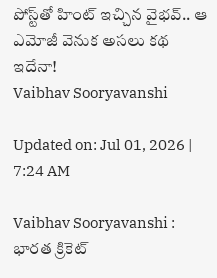పోస్ట్‌తో హింట్ ఇచ్చిన వైభవ్.. ఆ ఎమోజీ వెనుక అసలు కథ ఇదేనా!
Vaibhav Sooryavanshi

Updated on: Jul 01, 2026 | 7:24 AM

Vaibhav Sooryavanshi : భారత క్రికెట్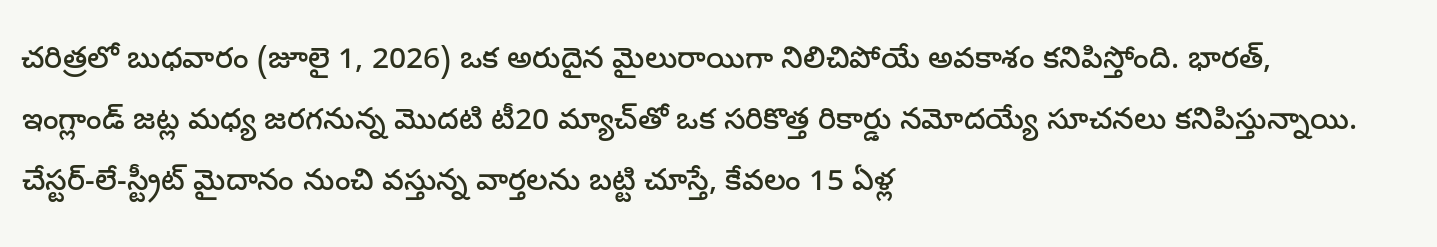చరిత్రలో బుధవారం (జూలై 1, 2026) ఒక అరుదైన మైలురాయిగా నిలిచిపోయే అవకాశం కనిపిస్తోంది. భారత్, ఇంగ్లాండ్ జట్ల మధ్య జరగనున్న మొదటి టీ20 మ్యాచ్‌తో ఒక సరికొత్త రికార్డు నమోదయ్యే సూచనలు కనిపిస్తున్నాయి. చేస్టర్-లే-స్ట్రీట్ మైదానం నుంచి వస్తున్న వార్తలను బట్టి చూస్తే, కేవలం 15 ఏళ్ల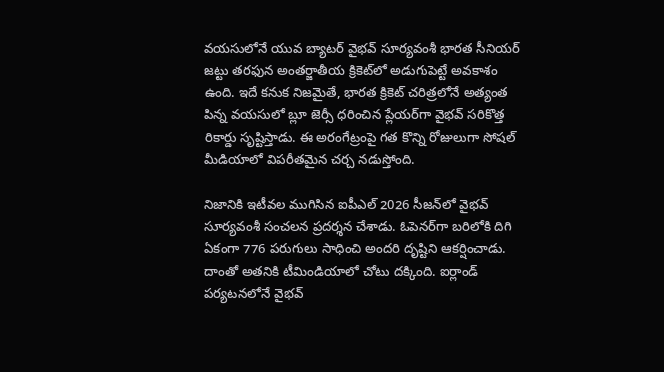వయసులోనే యువ బ్యాటర్ వైభవ్ సూర్యవంశీ భారత సీనియర్ జట్టు తరఫున అంతర్జాతీయ క్రికెట్‌లో అడుగుపెట్టే అవకాశం ఉంది. ఇదే కనుక నిజమైతే, భారత క్రికెట్ చరిత్రలోనే అత్యంత పిన్న వయసులో బ్లూ జెర్సీ ధరించిన ప్లేయర్‌గా వైభవ్ సరికొత్త రికార్డు సృష్టిస్తాడు. ఈ అరంగేట్రంపై గత కొన్ని రోజులుగా సోషల్ మీడియాలో విపరీతమైన చర్చ నడుస్తోంది.

నిజానికి ఇటీవల ముగిసిన ఐపీఎల్ 2026 సీజన్‌లో వైభవ్ సూర్యవంశీ సంచలన ప్రదర్శన చేశాడు. ఓపెనర్‌గా బరిలోకి దిగి ఏకంగా 776 పరుగులు సాధించి అందరి దృష్టిని ఆకర్షించాడు. దాంతో అతనికి టీమిండియాలో చోటు దక్కింది. ఐర్లాండ్ పర్యటనలోనే వైభవ్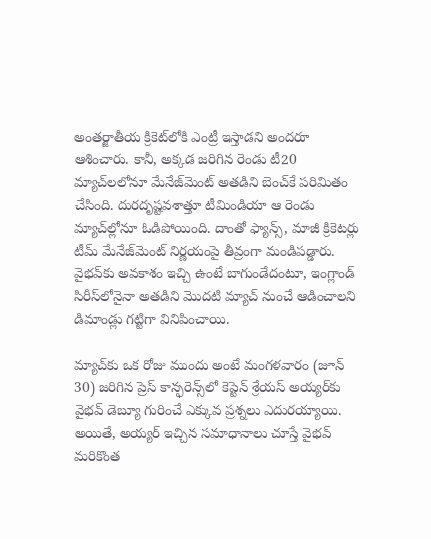అంతర్జాతీయ క్రికెట్‌లోకి ఎంట్రీ ఇస్తాడని అందరూ ఆశించారు. కానీ, అక్కడ జరిగిన రెండు టీ20 మ్యాచ్‌లలోనూ మేనేజ్‌మెంట్ అతడిని బెంచ్‌కే పరిమితం చేసింది. దురదృష్టవశాత్తూ టీమిండియా ఆ రెండు మ్యాచ్‌ల్లోనూ ఓడిపోయింది. దాంతో ఫ్యాన్స్, మాజీ క్రికెటర్లు టీమ్ మేనేజ్‌మెంట్ నిర్ణయంపై తీవ్రంగా మండిపడ్డారు. వైభవ్‌కు అవకాశం ఇచ్చి ఉంటే బాగుండేదంటూ, ఇంగ్లాండ్ సిరీస్‌లోనైనా అతడిని మొదటి మ్యాచ్ నుంచే ఆడించాలని డిమాండ్లు గట్టిగా వినిపించాయి.

మ్యాచ్‌కు ఒక రోజు ముందు అంటే మంగళవారం (జూన్ 30) జరిగిన ప్రెస్ కాన్ఫరెన్స్‌లో కెప్టెన్ శ్రేయస్ అయ్యర్‌కు వైభవ్ డెబ్యూ గురించే ఎక్కువ ప్రశ్నలు ఎదురయ్యాయి. అయితే, అయ్యర్ ఇచ్చిన సమాధానాలు చూస్తే వైభవ్ మరికొంత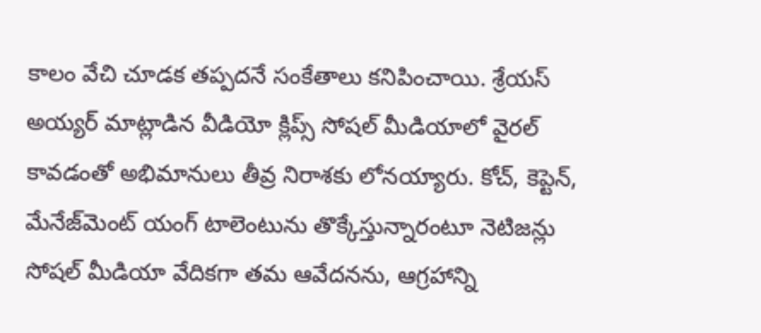కాలం వేచి చూడక తప్పదనే సంకేతాలు కనిపించాయి. శ్రేయస్ అయ్యర్ మాట్లాడిన వీడియో క్లిప్స్ సోషల్ మీడియాలో వైరల్ కావడంతో అభిమానులు తీవ్ర నిరాశకు లోనయ్యారు. కోచ్, కెప్టెన్, మేనేజ్‌మెంట్ యంగ్ టాలెంటును తొక్కేస్తున్నారంటూ నెటిజన్లు సోషల్ మీడియా వేదికగా తమ ఆవేదనను, ఆగ్రహాన్ని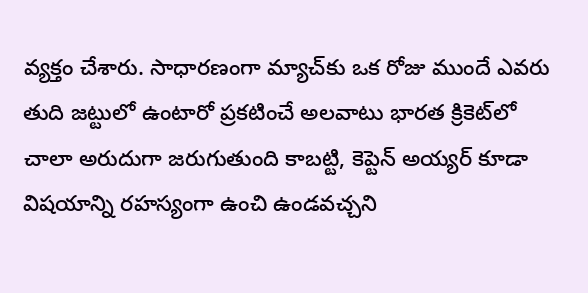వ్యక్తం చేశారు. సాధారణంగా మ్యాచ్‌కు ఒక రోజు ముందే ఎవరు తుది జట్టులో ఉంటారో ప్రకటించే అలవాటు భారత క్రికెట్‌లో చాలా అరుదుగా జరుగుతుంది కాబట్టి, కెప్టెన్ అయ్యర్ కూడా విషయాన్ని రహస్యంగా ఉంచి ఉండవచ్చని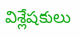విశ్లేషకులు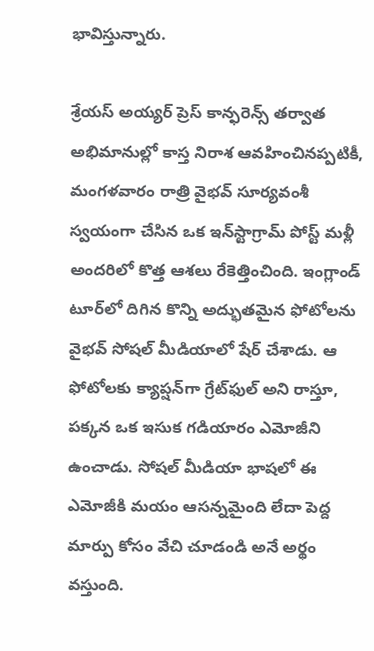భావిస్తున్నారు.

శ్రేయస్ అయ్యర్ ప్రెస్ కాన్ఫరెన్స్ తర్వాత అభిమానుల్లో కాస్త నిరాశ ఆవహించినప్పటికీ, మంగళవారం రాత్రి వైభవ్ సూర్యవంశీ స్వయంగా చేసిన ఒక ఇన్‌స్టాగ్రామ్ పోస్ట్ మళ్లీ అందరిలో కొత్త ఆశలు రేకెత్తించింది. ఇంగ్లాండ్ టూర్‌లో దిగిన కొన్ని అద్భుతమైన ఫోటోలను వైభవ్ సోషల్ మీడియాలో షేర్ చేశాడు. ఆ ఫోటోలకు క్యాప్షన్‌గా గ్రేట్‌ఫుల్ అని రాస్తూ, పక్కన ఒక ఇసుక గడియారం ఎమోజీని ఉంచాడు. సోషల్ మీడియా భాషలో ఈ ఎమోజీకి మయం ఆసన్నమైంది లేదా పెద్ద మార్పు కోసం వేచి చూడండి అనే అర్థం వస్తుంది.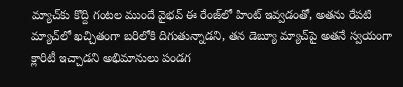మ్యాచ్‌కు కొద్ది గంటల ముందే వైభవ్ ఈ రేంజ్‌లో హింట్ ఇవ్వడంతో, అతను రేపటి మ్యాచ్‌లో ఖచ్చితంగా బరిలోకి దిగుతున్నాడని, తన డెబ్యూ మ్యాచ్‌పై అతనే స్వయంగా క్లారిటీ ఇచ్చాడని అభిమానులు పండగ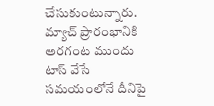చేసుకుంటున్నారు. మ్యాచ్ ప్రారంభానికి అరగంట ముందు టాస్ వేసే సమయంలోనే దీనిపై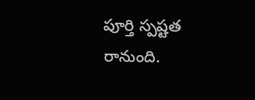పూర్తి స్పష్టత రానుంది.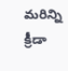మరిన్ని క్రీడా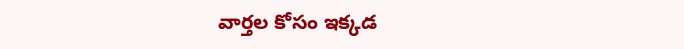వార్తల కోసం ఇక్కడ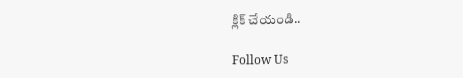క్లిక్ చేయండి..

Follow Us